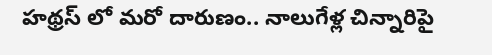హథ్రస్ లో మరో దారుణం.. నాలుగేళ్ల చిన్నారిపై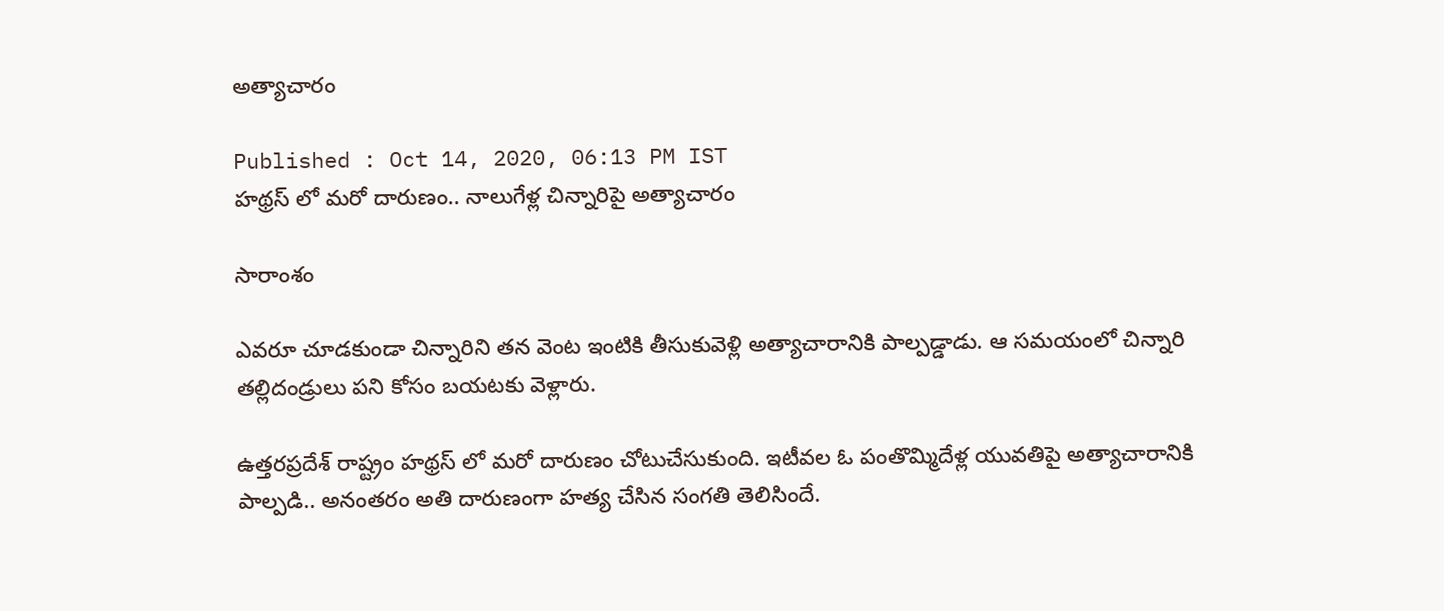అత్యాచారం

Published : Oct 14, 2020, 06:13 PM IST
హథ్రస్ లో మరో దారుణం.. నాలుగేళ్ల చిన్నారిపై అత్యాచారం

సారాంశం

ఎవరూ చూడకుండా చిన్నారిని తన వెంట ఇంటికి తీసుకువెళ్లి అత్యాచారానికి పాల్పడ్డాడు. ఆ సమయంలో చిన్నారి తల్లిదండ్రులు పని కోసం బయటకు వెళ్లారు.

ఉత్తరప్రదేశ్ రాష్ట్రం హథ్రస్ లో మరో దారుణం చోటుచేసుకుంది. ఇటీవల ఓ పంతొమ్మిదేళ్ల యువతిపై అత్యాచారానికి పాల్పడి.. అనంతరం అతి దారుణంగా హత్య చేసిన సంగతి తెలిసిందే.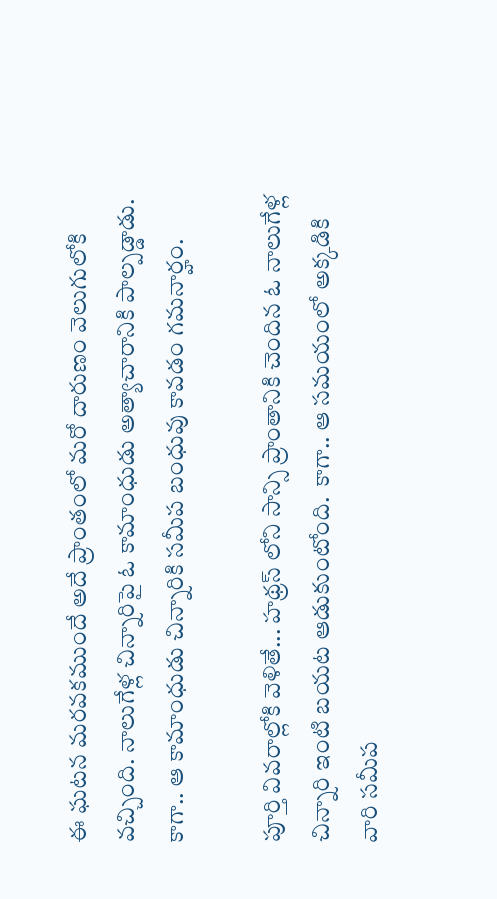ఈ ఘటన మరవకముందే అదే ప్రాంతంలో మరో దారుణం వెలుగులోకి వచ్చింది. నాలుగేళ్ల చిన్నారిపై ఓ కామాంధుడు అత్యాచారానికి పాల్పడ్డాడు. కాగా.. ఆ కామాంధుడు చిన్నారికి సమీప బంధువు కావడం గమనార్హం.

పూర్తి వివరాల్లోకి వెళితే... హథ్రస్ లోని సాన్సి ప్రాంతానికి చెందిన ఓ నాలుగేళ్ల చిన్నారి ఇంటి బయట ఆడుకుంటోంది.  కాగా.. ఆ సమయంలో అక్కడికి వారి సమీప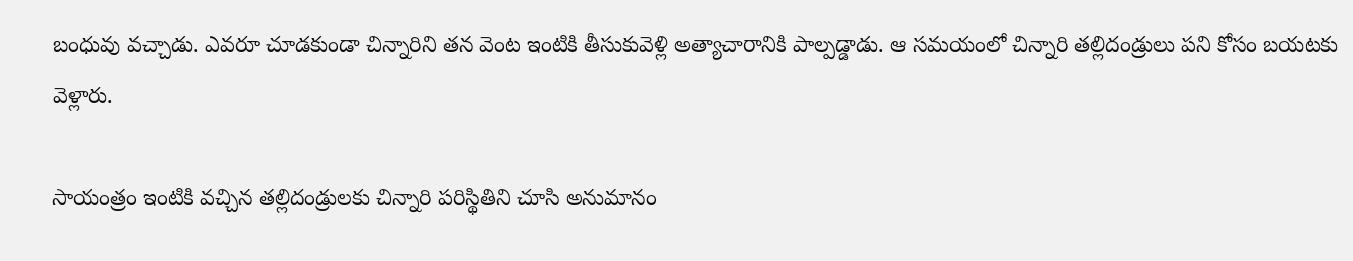బంధువు వచ్చాడు. ఎవరూ చూడకుండా చిన్నారిని తన వెంట ఇంటికి తీసుకువెళ్లి అత్యాచారానికి పాల్పడ్డాడు. ఆ సమయంలో చిన్నారి తల్లిదండ్రులు పని కోసం బయటకు వెళ్లారు.

సాయంత్రం ఇంటికి వచ్చిన తల్లిదండ్రులకు చిన్నారి పరిస్థితిని చూసి అనుమానం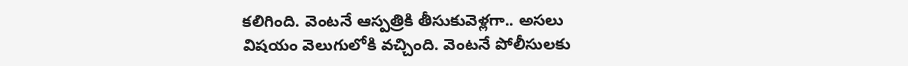కలిగింది. వెంటనే ఆస్పత్రికి తీసుకువెళ్లగా.. అసలు విషయం వెలుగులోకి వచ్చింది. వెంటనే పోలీసులకు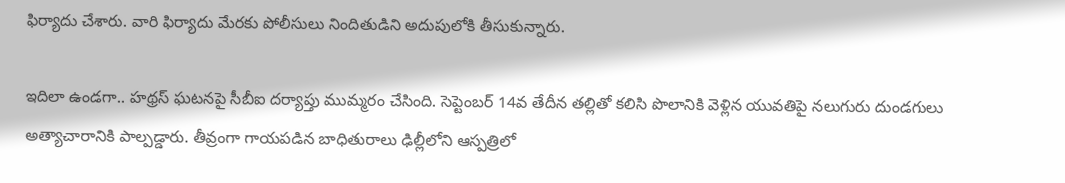ఫిర్యాదు చేశారు. వారి ఫిర్యాదు మేరకు పోలీసులు నిందితుడిని అదుపులోకి తీసుకున్నారు.

ఇదిలా ఉండగా.. హథ్రస్ ఘటనపై సీబీఐ దర్యాప్తు ముమ్మరం చేసింది. సెప్టెంబర్ 14వ తేదీన తల్లితో కలిసి పొలానికి వెళ్లిన యువతిపై నలుగురు దుండగులు అత్యాచారానికి పాల్పడ్డారు. తీవ్రంగా గాయపడిన బాధితురాలు ఢిల్లీలోని ఆస్పత్రిలో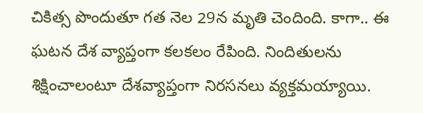చికిత్స పొందుతూ గత నెల 29న మృతి చెందింది. కాగా.. ఈ ఘటన దేశ వ్యాప్తంగా కలకలం రేపింది. నిందితులను శిక్షించాలంటూ దేశవ్యాప్తంగా నిరసనలు వ్యక్తమయ్యాయి.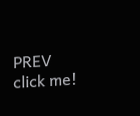PREV
click me!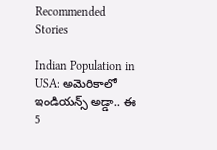Recommended Stories

Indian Population in USA: అమెరికాలో ఇండియన్స్ అడ్డా.. ఈ 5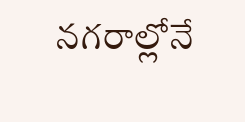నగరాల్లోనే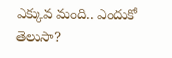ఎక్కువ మంది.. ఎందుకో తెలుసా?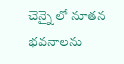చెన్నై లో నూతన భవనాలను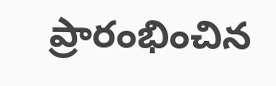ప్రారంభించిన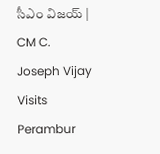సీఎం విజయ్ | CM C. Joseph Vijay Visits Perambur